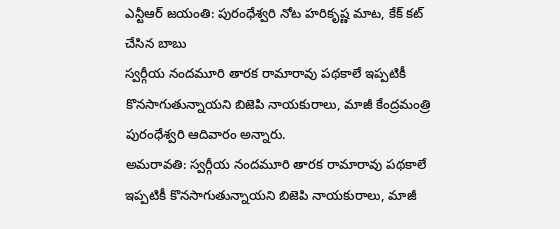ఎన్టీఆర్ జయంతి: పురంధేశ్వరి నోట హరికృష్ణ మాట, కేక్ కట్ చేసిన బాబు
స్వర్గీయ నందమూరి తారక రామారావు పథకాలే ఇప్పటికీ కొనసాగుతున్నాయని బిజెపి నాయకురాలు, మాజీ కేంద్రమంత్రి పురంధేశ్వరి ఆదివారం అన్నారు.
అమరావతి: స్వర్గీయ నందమూరి తారక రామారావు పథకాలే ఇప్పటికీ కొనసాగుతున్నాయని బిజెపి నాయకురాలు, మాజీ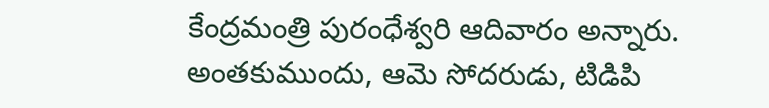కేంద్రమంత్రి పురంధేశ్వరి ఆదివారం అన్నారు.
అంతకుముందు, ఆమె సోదరుడు, టిడిపి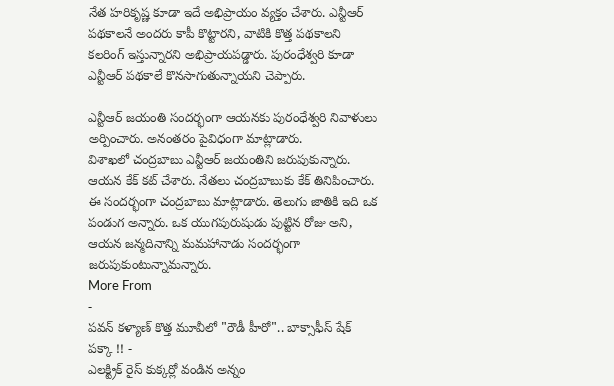నేత హరికృష్ణ కూడా ఇదే అభిప్రాయం వ్యక్తం చేశారు. ఎన్టీఆర్ పథకాలనే అందరు కాపీ కొట్టారని, వాటికి కొత్త పథకాలని కలరింగ్ ఇస్తున్నారని అభిప్రాయపడ్డారు. పురంధేశ్వరి కూడా ఎన్టీఆర్ పథకాలే కొనసాగుతున్నాయని చెప్పారు.

ఎన్టీఆర్ జయంతి సందర్భంగా ఆయనకు పురంధేశ్వరి నివాళులు అర్పించారు. అనంతరం పైవిధంగా మాట్లాడారు.
విశాఖలో చంద్రబాబు ఎన్టీఆర్ జయంతిని జరుపుకున్నారు. ఆయన కేక్ కట్ చేశారు. నేతలు చంద్రబాబుకు కేక్ తినిపించారు. ఈ సందర్భంగా చంద్రబాబు మాట్లాడారు. తెలుగు జాతికి ఇది ఒక పండుగ అన్నారు. ఒక యుగపురుషుడు పుట్టిన రోజు అని, ఆయన జన్మదినాన్ని మమహానాడు సందర్భంగా జరుపుకుంటున్నామన్నారు.
More From
-
పవన్ కళ్యాణ్ కొత్త మూవీలో "రౌడీ హీరో".. బాక్సాఫీస్ షేక్ పక్కా !! -
ఎలక్ట్రిక్ రైస్ కుక్కర్లో వండిన అన్నం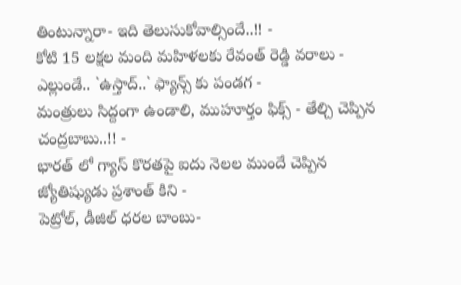తింటున్నారా- ఇది తెలుసుకోవాల్సిందే..!! -
కోటి 15 లక్షల మంది మహిళలకు రేవంత్ రెడ్డి వరాలు -
ఎల్లుండే.. `ఉస్తాద్..` ఫ్యాన్స్ కు పండగ -
మంత్రులు సిద్దంగా ఉండాలి, ముహూర్తం ఫిక్స్ - తేల్చి చెప్పిన చంద్రబాబు..!! -
భారత్ లో గ్యాస్ కొరతపై ఐదు నెలల ముందే చెప్పిన జ్యోతిష్యుడు ప్రశాంత్ కిని -
పెట్రోల్, డీజిల్ ధరల బాంబు-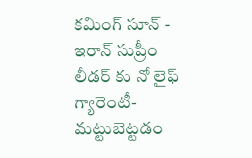కమింగ్ సూన్ -
ఇరాన్ సుప్రీం లీడర్ కు నో లైఫ్ గ్యారెంటీ- మట్టుబెట్టడం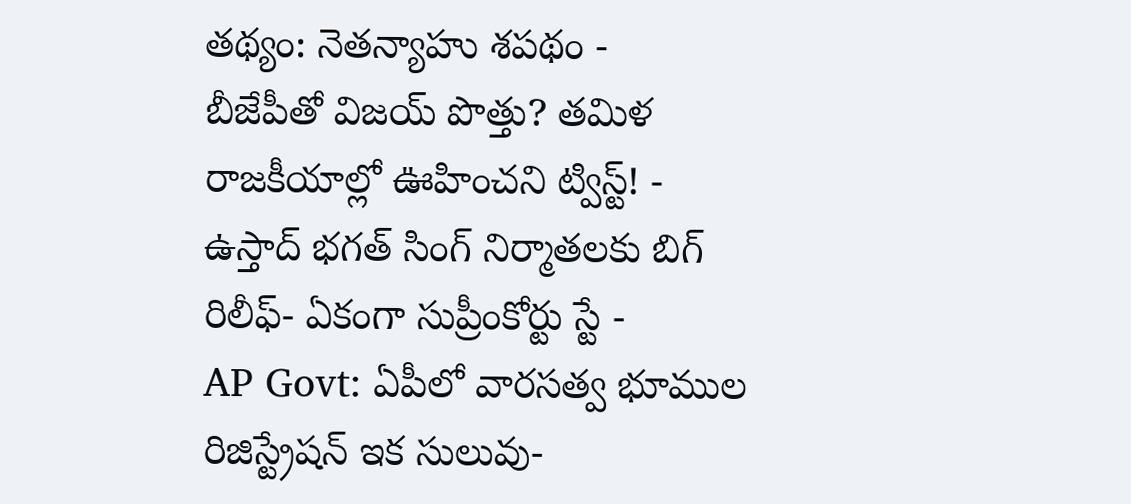తథ్యం: నెతన్యాహు శపథం -
బీజేపీతో విజయ్ పొత్తు? తమిళ రాజకీయాల్లో ఊహించని ట్విస్ట్! -
ఉస్తాద్ భగత్ సింగ్ నిర్మాతలకు బిగ్ రిలీఫ్- ఏకంగా సుప్రీంకోర్టు స్టే -
AP Govt: ఏపీలో వారసత్వ భూముల రిజిస్ట్రేషన్ ఇక సులువు-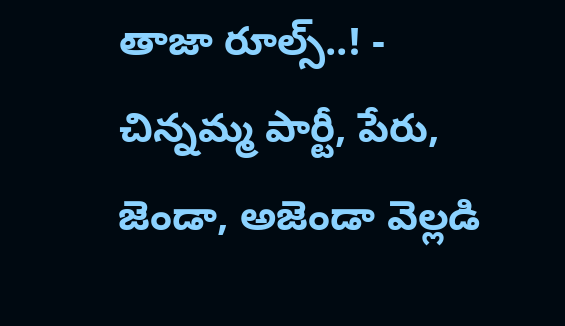తాజా రూల్స్..! -
చిన్నమ్మ పార్టీ, పేరు, జెండా, అజెండా వెల్లడి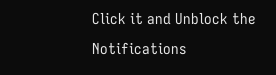Click it and Unblock the Notifications